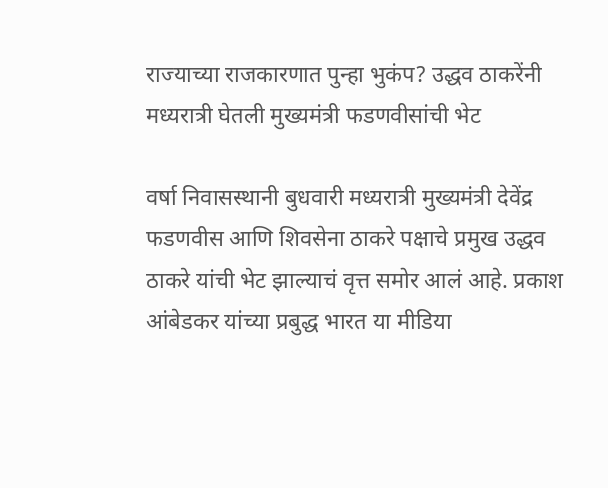राज्याच्या राजकारणात पुन्हा भुकंप? उद्धव ठाकरेंनी मध्यरात्री घेतली मुख्यमंत्री फडणवीसांची भेट

वर्षा निवासस्थानी बुधवारी मध्यरात्री मुख्यमंत्री देवेंद्र फडणवीस आणि शिवसेना ठाकरे पक्षाचे प्रमुख उद्धव ठाकरे यांची भेट झाल्याचं वृत्त समोर आलं आहे. प्रकाश आंबेडकर यांच्या प्रबुद्ध भारत या मीडिया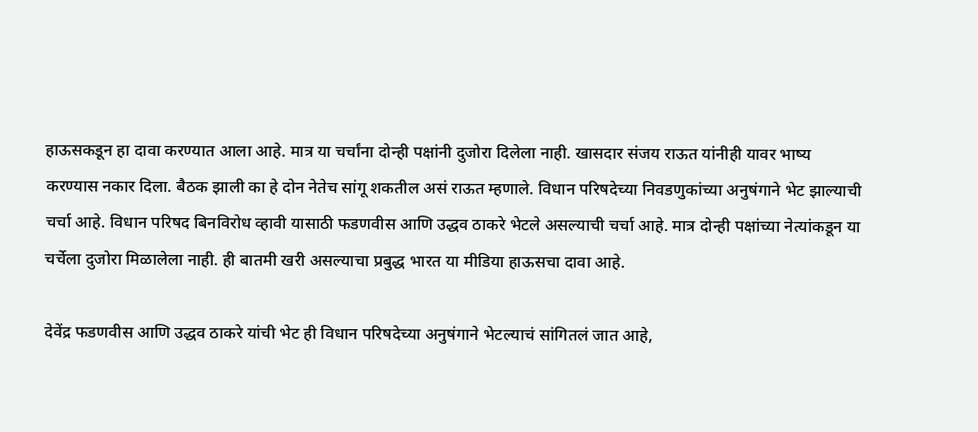हाऊसकडून हा दावा करण्यात आला आहे. मात्र या चर्चांना दोन्ही पक्षांनी दुजोरा दिलेला नाही. खासदार संजय राऊत यांनीही यावर भाष्य करण्यास नकार दिला. बैठक झाली का हे दोन नेतेच सांगू शकतील असं राऊत म्हणाले. विधान परिषदेच्या निवडणुकांच्या अनुषंगाने भेट झाल्याची चर्चा आहे. विधान परिषद बिनविरोध व्हावी यासाठी फडणवीस आणि उद्धव ठाकरे भेटले असल्याची चर्चा आहे. मात्र दोन्ही पक्षांच्या नेत्यांकडून या चर्चेला दुजोरा मिळालेला नाही. ही बातमी खरी असल्याचा प्रबुद्ध भारत या मीडिया हाऊसचा दावा आहे.

देवेंद्र फडणवीस आणि उद्धव ठाकरे यांची भेट ही विधान परिषदेच्या अनुषंगाने भेटल्याचं सांगितलं जात आहे,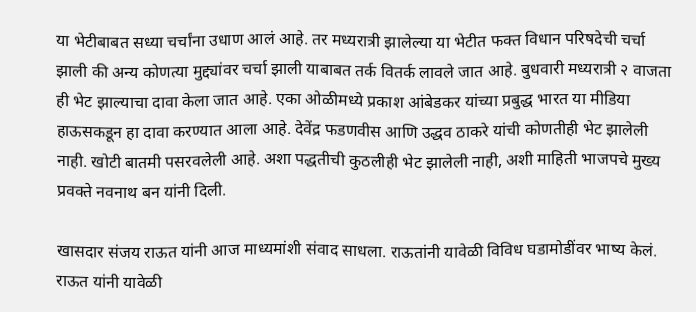या भेटीबाबत सध्या चर्चांना उधाण आलं आहे. तर मध्यरात्री झालेल्या या भेटीत फक्त विधान परिषदेची चर्चा झाली की अन्य कोणत्या मुद्द्यांवर चर्चा झाली याबाबत तर्क वितर्क लावले जात आहे. बुधवारी मध्यरात्री २ वाजता ही भेट झाल्याचा दावा केला जात आहे. एका ओळीमध्ये प्रकाश आंबेडकर यांच्या प्रबुद्ध भारत या मीडिया हाऊसकडून हा दावा करण्यात आला आहे. देवेंद्र फडणवीस आणि उद्धव ठाकरे यांची कोणतीही भेट झालेली नाही. खोटी बातमी पसरवलेली आहे. अशा पद्धतीची कुठलीही भेट झालेली नाही, अशी माहिती भाजपचे मुख्य प्रवक्ते नवनाथ बन यांनी दिली.

खासदार संजय राऊत यांनी आज माध्यमांशी संवाद साधला. राऊतांनी यावेळी विविध घडामोडींवर भाष्य केलं. राऊत यांनी यावेळी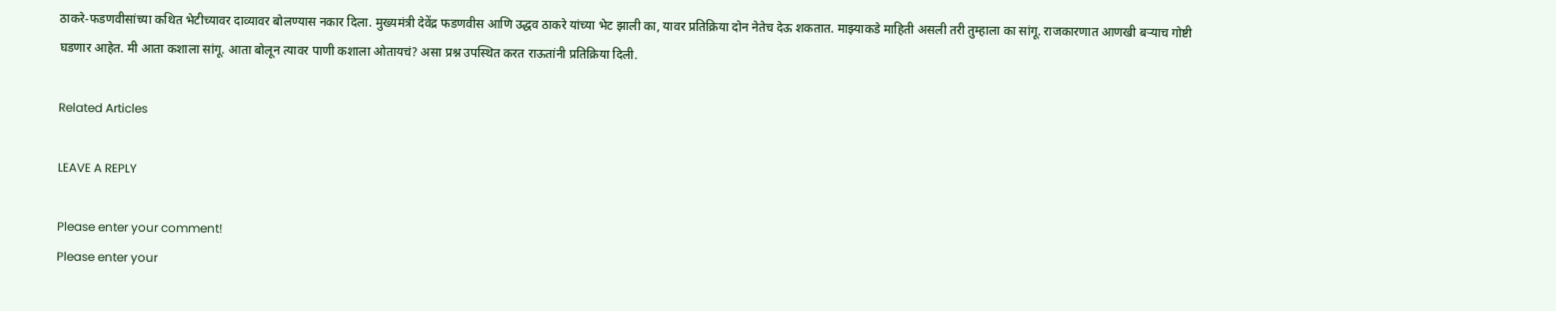ठाकरे-फडणवीसांच्या कथित भेटीच्यावर दाव्यावर बोलण्यास नकार दिला. मुख्यमंत्री देवेंद्र फडणवीस आणि उद्धव ठाकरे यांच्या भेट झाली का, यावर प्रतिक्रिया दोन नेतेच देऊ शकतात. माझ्याकडे माहिती असली तरी तुम्हाला का सांगू. राजकारणात आणखी बऱ्याच गोष्टी घडणार आहेत. मी आता कशाला सांगू. आता बोलून त्यावर पाणी कशाला ओतायचं? असा प्रश्न उपस्थित करत राऊतांनी प्रतिक्रिया दिली.

Related Articles

LEAVE A REPLY

Please enter your comment!
Please enter your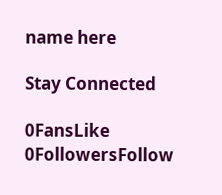name here

Stay Connected

0FansLike
0FollowersFollow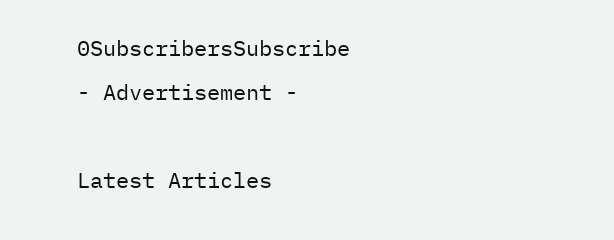0SubscribersSubscribe
- Advertisement -

Latest Articles